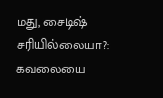மது, சைடிஷ் சரியில்லையா?: கவலையை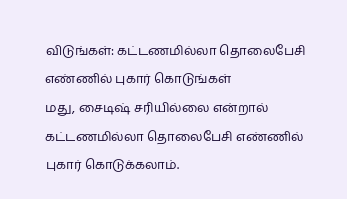விடுங்கள்: கட்டணமில்லா தொலைபேசி எண்ணில் புகார் கொடுங்கள்
மது, சைடிஷ் சரியில்லை என்றால் கட்டணமில்லா தொலைபேசி எண்ணில் புகார் கொடுக்கலாம்.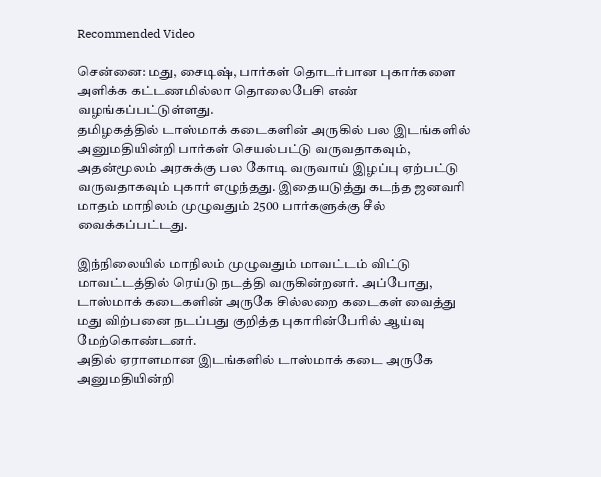Recommended Video

சென்னை: மது, சைடிஷ், பார்கள் தொடர்பான புகார்களை அளிக்க கட்டணமில்லா தொலைபேசி எண் வழங்கப்பட்டுள்ளது.
தமிழகத்தில் டாஸ்மாக் கடைகளின் அருகில் பல இடங்களில் அனுமதியின்றி பார்கள் செயல்பட்டு வருவதாகவும், அதன்மூலம் அரசுக்கு பல கோடி வருவாய் இழப்பு ஏற்பட்டு வருவதாகவும் புகார் எழுந்தது. இதையடுத்து கடந்த ஜனவரி மாதம் மாநிலம் முழுவதும் 2500 பார்களுக்கு சீல் வைக்கப்பட்டது.

இந்நிலையில் மாநிலம் முழுவதும் மாவட்டம் விட்டு மாவட்டத்தில் ரெய்டு நடத்தி வருகின்றனர். அப்போது, டாஸ்மாக் கடைகளின் அருகே சில்லறை கடைகள் வைத்து மது விற்பனை நடப்பது குறித்த புகாரின்பேரில் ஆய்வு மேற்கொண்டனர்.
அதில் ஏராளமான இடங்களில் டாஸ்மாக் கடை அருகே அனுமதியின்றி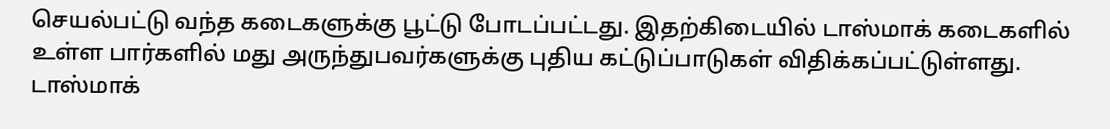செயல்பட்டு வந்த கடைகளுக்கு பூட்டு போடப்பட்டது. இதற்கிடையில் டாஸ்மாக் கடைகளில் உள்ள பார்களில் மது அருந்துபவர்களுக்கு புதிய கட்டுப்பாடுகள் விதிக்கப்பட்டுள்ளது.
டாஸ்மாக்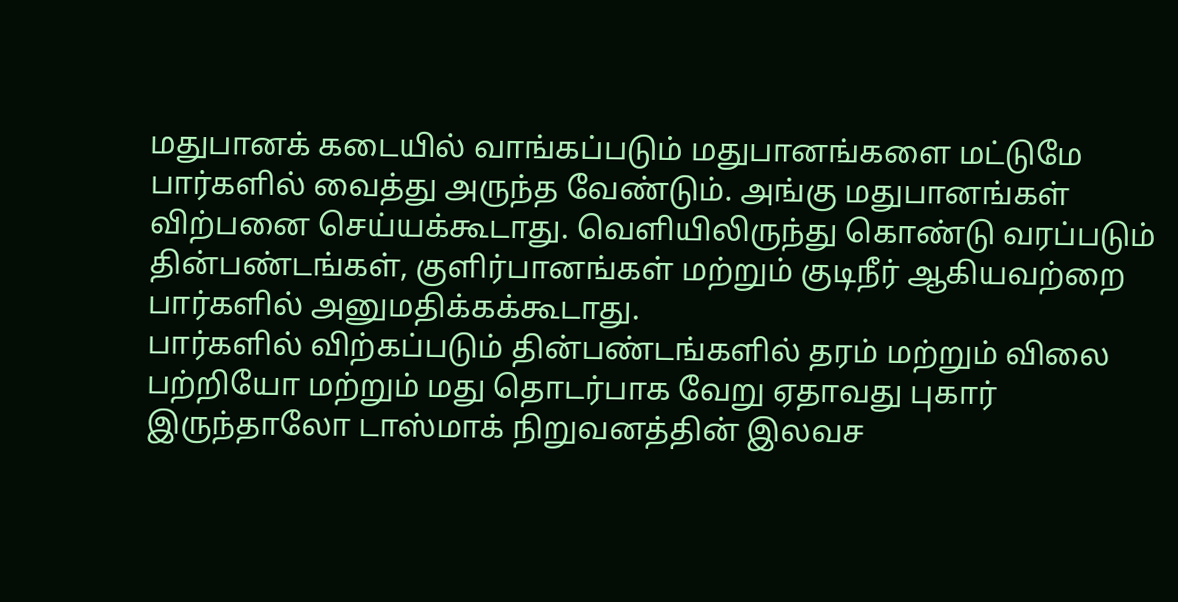மதுபானக் கடையில் வாங்கப்படும் மதுபானங்களை மட்டுமே பார்களில் வைத்து அருந்த வேண்டும். அங்கு மதுபானங்கள் விற்பனை செய்யக்கூடாது. வெளியிலிருந்து கொண்டு வரப்படும் தின்பண்டங்கள், குளிர்பானங்கள் மற்றும் குடிநீர் ஆகியவற்றை பார்களில் அனுமதிக்கக்கூடாது.
பார்களில் விற்கப்படும் தின்பண்டங்களில் தரம் மற்றும் விலை பற்றியோ மற்றும் மது தொடர்பாக வேறு ஏதாவது புகார் இருந்தாலோ டாஸ்மாக் நிறுவனத்தின் இலவச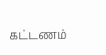கட்டணம்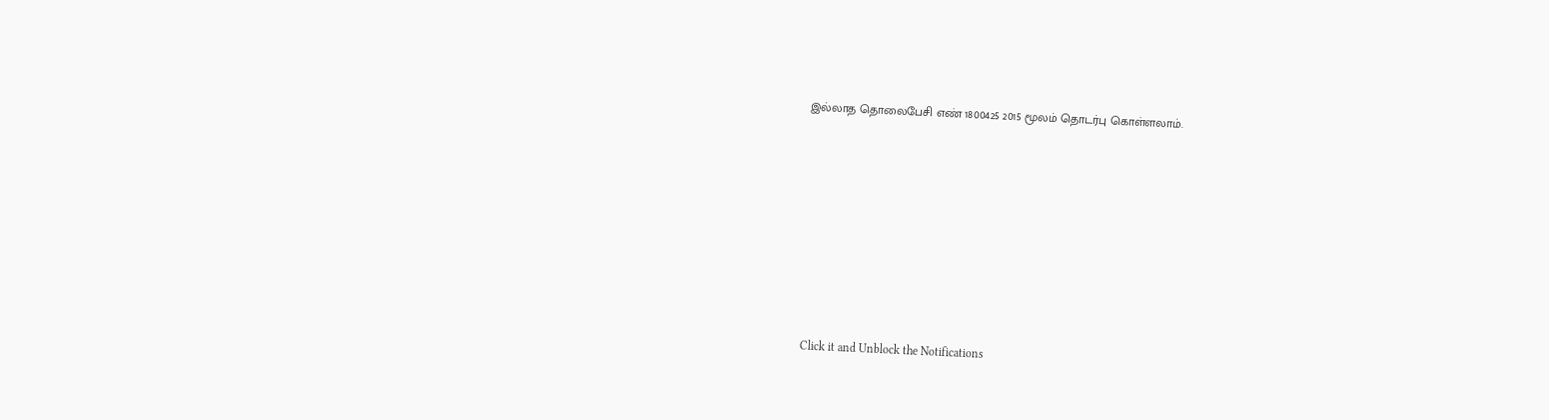இல்லாத தொலைபேசி எண் 1800425 2015 மூலம் தொடர்பு கொள்ளலாம்.












Click it and Unblock the Notifications